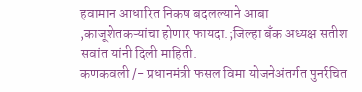हवामान आधारित निकष बदलल्याने आबा ,काजूशेतकऱ्यांचा होणार फायदा.;जिल्हा बँक अध्यक्ष सतीश सवांत यांनी दिली माहिती.
कणकवली /- प्रधानमंत्री फसल विमा योजनेअंतर्गत पुनर्रचित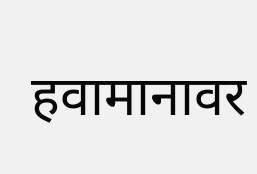हवामानावर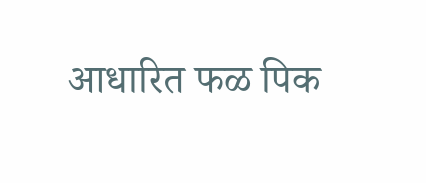आधारित फळ पिक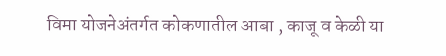विमा योजनेअंतर्गत कोकणातील आबा , काजू व केळी या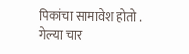पिकांचा सामावेश होतो . गेल्या चार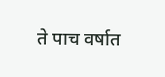ते पाच वर्षात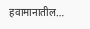हवामानातील…